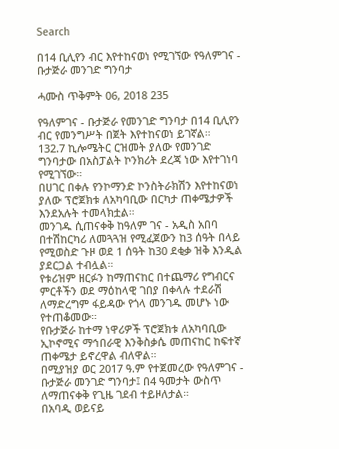Search

በ14 ቢሊየን ብር እየተከናወነ የሚገኘው የዓለምገና - ቡታጅራ መንገድ ግንባታ

ሓሙስ ጥቅምት 06, 2018 235

የዓለምገና - ቡታጅራ የመንገድ ግንባታ በ14 ቢሊየን ብር የመንግሥት በጀት እየተከናወነ ይገኛል።
132.7 ኪሎሜትር ርዝመት ያለው የመንገድ ግንባታው በአስፓልት ኮንክሪት ደረጃ ነው እየተገነባ የሚገኘው።
በሀገር በቀሉ የንኮማንድ ኮንስትራክሽን እየተከናወነ ያለው ፕሮጀክቱ ለአካባቢው በርካታ ጠቀሜታዎች እንደአሉት ተመላክቷል።
መንገዱ ሲጠናቀቅ ከዓለም ገና - አዲስ አበባ በተሽከርካሪ ለመጓጓዝ የሚፈጀውን ከ3 ሰዓት በላይ የሚወስድ ጉዞ ወደ 1 ሰዓት ከ30 ደቂቃ ዝቅ እንዲል ያደርጋል ተብሏል።
የቱሪዝም ዘርፉን ከማጠናከር በተጨማሪ የግብርና ምርቶችን ወደ ማዕከላዊ ገበያ በቀላሉ ተደራሽ ለማድረግም ፋይዳው የጎላ መንገዱ መሆኑ ነው የተጠቆመው።
የቡታጅራ ከተማ ነዋሪዎች ፕሮጀክቱ ለአካባቢው ኢኮኖሚና ማኅበራዊ እንቅስቃሴ መጠናከር ከፍተኛ ጠቀሜታ ይኖረዋል ብለዋል።
በሚያዝያ ወር 2017 ዓ.ም የተጀመረው የዓለምገና - ቡታጅራ መንገድ ግንባታ፤ በ4 ዓመታት ውስጥ ለማጠናቀቅ የጊዜ ገደብ ተይዞለታል።
በአባዲ ወይናይ